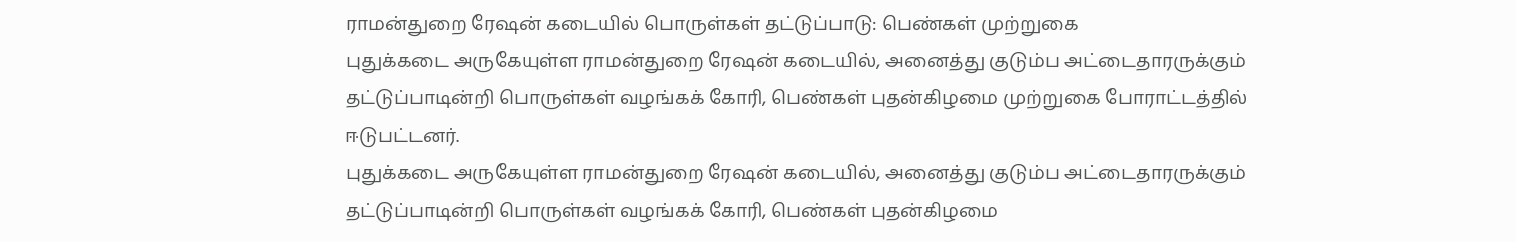ராமன்துறை ரேஷன் கடையில் பொருள்கள் தட்டுப்பாடு: பெண்கள் முற்றுகை
புதுக்கடை அருகேயுள்ள ராமன்துறை ரேஷன் கடையில், அனைத்து குடும்ப அட்டைதாரருக்கும் தட்டுப்பாடின்றி பொருள்கள் வழங்கக் கோரி, பெண்கள் புதன்கிழமை முற்றுகை போராட்டத்தில் ஈடுபட்டனர்.
புதுக்கடை அருகேயுள்ள ராமன்துறை ரேஷன் கடையில், அனைத்து குடும்ப அட்டைதாரருக்கும் தட்டுப்பாடின்றி பொருள்கள் வழங்கக் கோரி, பெண்கள் புதன்கிழமை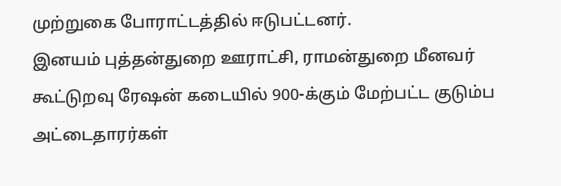முற்றுகை போராட்டத்தில் ஈடுபட்டனர்.
இனயம் புத்தன்துறை ஊராட்சி, ராமன்துறை மீனவர் கூட்டுறவு ரேஷன் கடையில் 900-க்கும் மேற்பட்ட குடும்ப அட்டைதாரர்கள்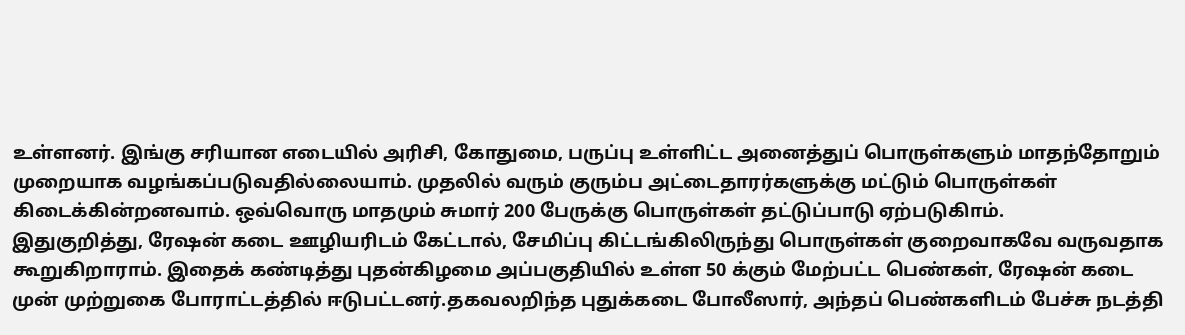உள்ளனர். இங்கு சரியான எடையில் அரிசி, கோதுமை, பருப்பு உள்ளிட்ட அனைத்துப் பொருள்களும் மாதந்தோறும் முறையாக வழங்கப்படுவதில்லையாம். முதலில் வரும் குரும்ப அட்டைதாரர்களுக்கு மட்டும் பொருள்கள் கிடைக்கின்றனவாம். ஒவ்வொரு மாதமும் சுமார் 200 பேருக்கு பொருள்கள் தட்டுப்பாடு ஏற்படுகிாம்.
இதுகுறித்து, ரேஷன் கடை ஊழியரிடம் கேட்டால், சேமிப்பு கிட்டங்கிலிருந்து பொருள்கள் குறைவாகவே வருவதாக கூறுகிறாராம். இதைக் கண்டித்து புதன்கிழமை அப்பகுதியில் உள்ள 50 க்கும் மேற்பட்ட பெண்கள், ரேஷன் கடை முன் முற்றுகை போராட்டத்தில் ஈடுபட்டனர்.தகவலறிந்த புதுக்கடை போலீஸார், அந்தப் பெண்களிடம் பேச்சு நடத்தி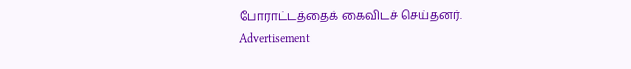போராட்டத்தைக் கைவிடச் செய்தனர்.
Advertisement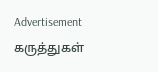Advertisement
கருத்துகள்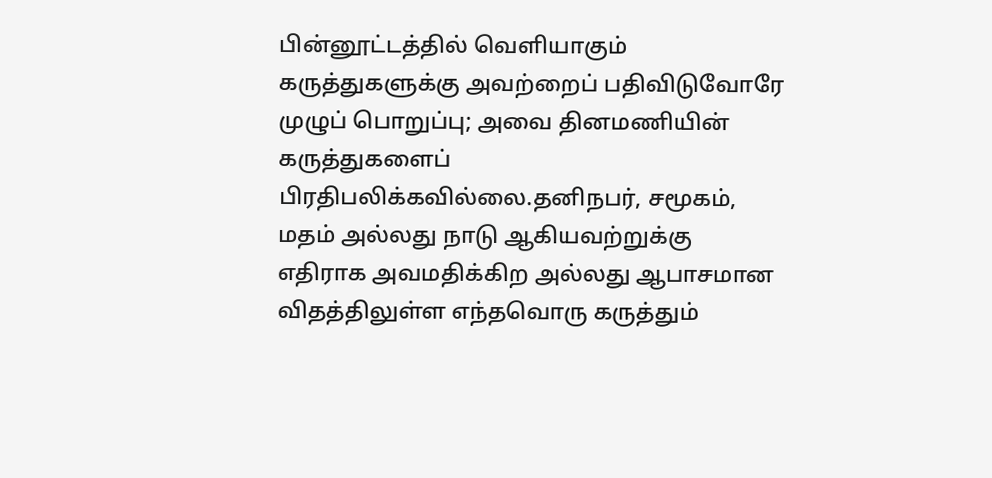பின்னூட்டத்தில் வெளியாகும் கருத்துகளுக்கு அவற்றைப் பதிவிடுவோரே முழுப் பொறுப்பு; அவை தினமணியின் கருத்துகளைப் பிரதிபலிக்கவில்லை.தனிநபர், சமூகம், மதம் அல்லது நாடு ஆகியவற்றுக்கு எதிராக அவமதிக்கிற அல்லது ஆபாசமான விதத்திலுள்ள எந்தவொரு கருத்தும்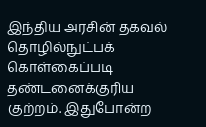இந்திய அரசின் தகவல் தொழில்நுட்பக் கொள்கைப்படி தண்டனைக்குரிய குற்றம். இதுபோன்ற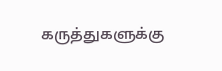கருத்துகளுக்கு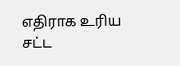எதிராக உரிய சட்ட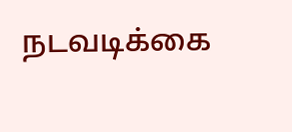நடவடிக்கை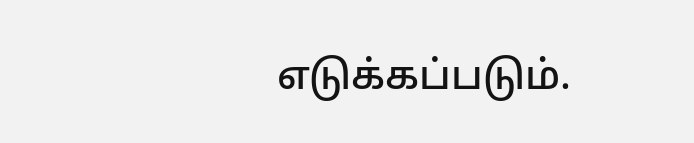எடுக்கப்படும்.